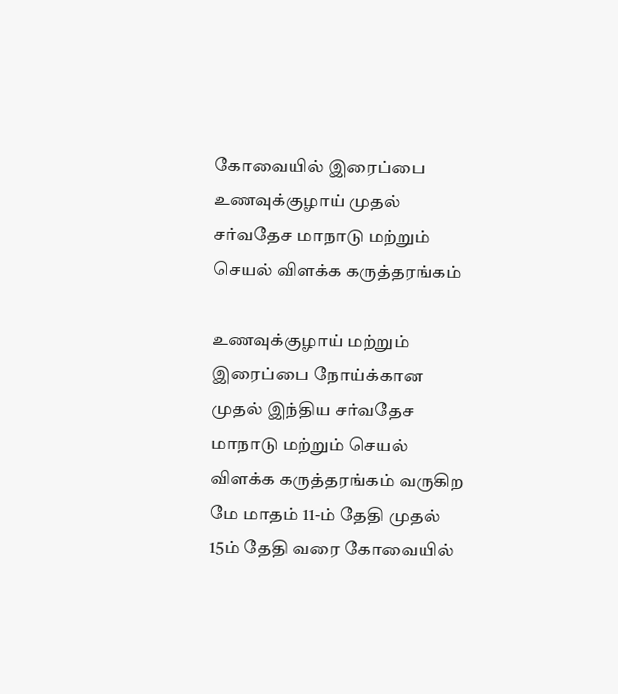கோவையில் இரைப்பை உணவுக்குழாய் முதல் சர்வதேச மாநாடு மற்றும் செயல் விளக்க கருத்தரங்கம்

உணவுக்குழாய் மற்றும் இரைப்பை நோய்க்கான முதல் இந்திய சர்வதேச மாநாடு மற்றும் செயல் விளக்க கருத்தரங்கம் வருகிற மே மாதம் 11-ம் தேதி முதல் 15ம் தேதி வரை கோவையில்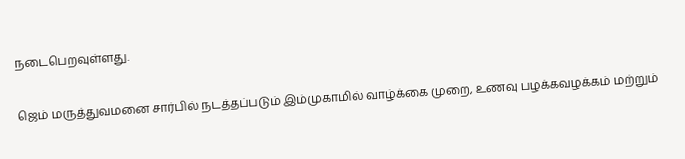நடைபெறவுள்ளது.

ஜெம் மருத்துவமனை சார்பில் நடத்தப்படும் இம்முகாமில் வாழ்க்கை முறை, உணவு பழக்கவழக்கம் மற்றும்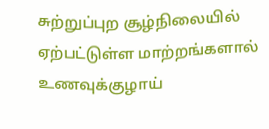சுற்றுப்புற சூழ்நிலையில் ஏற்பட்டுள்ள மாற்றங்களால் உணவுக்குழாய்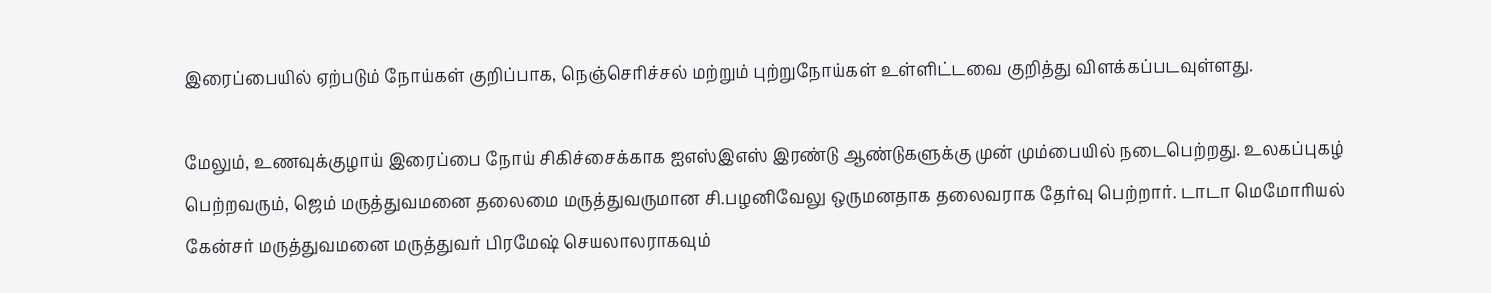இரைப்பையில் ஏற்படும் நோய்கள் குறிப்பாக, நெஞ்செரிச்சல் மற்றும் புற்றுநோய்கள் உள்ளிட்டவை குறித்து விளக்கப்படவுள்ளது.

மேலும், உணவுக்குழாய் இரைப்பை நோய் சிகிச்சைக்காக ஐஎஸ்இஎஸ் இரண்டு ஆண்டுகளுக்கு முன் மும்பையில் நடைபெற்றது. உலகப்புகழ் பெற்றவரும், ஜெம் மருத்துவமனை தலைமை மருத்துவருமான சி.பழனிவேலு ஒருமனதாக தலைவராக தேர்வு பெற்றார். டாடா மெமோரியல் கேன்சர் மருத்துவமனை மருத்துவர் பிரமேஷ் செயலாலராகவும்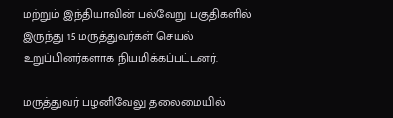மற்றும் இந்தியாவின் பல்வேறு பகுதிகளில் இருந்து 15 மருத்துவர்கள் செயல் உறுப்பினர்களாக நியமிக்கப்பட்டனர்.

மருத்துவர் பழனிவேலு தலைமையில்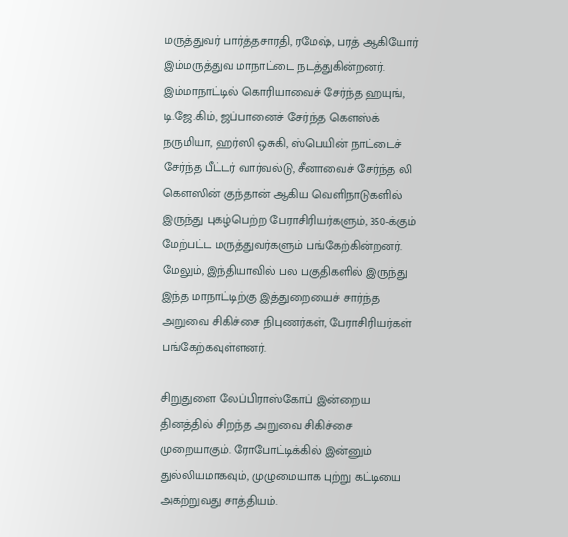மருத்துவர் பார்த்தசாரதி, ரமேஷ், பரத் ஆகியோர் இம்மருத்துவ மாநாட்டை நடத்துகின்றனர். இம்மாநாட்டில் கொரியாவைச் சேர்ந்த ஹயுங், டி.ஜே.கிம், ஜப்பானைச் சேர்ந்த கௌஸ்க் நருமியா, ஹர்ஸி ஒசுகி, ஸ்பெயின் நாட்டைச் சேர்ந்த பீட்டர் வார்வல்டு, சீனாவைச் சேர்ந்த லி கௌஸின் குந்தான் ஆகிய வெளிநாடுகளில் இருந்து புகழ்பெற்ற பேராசிரியர்களும், 350-க்கும் மேற்பட்ட மருத்துவர்களும் பங்கேற்கின்றனர். மேலும், இந்தியாவில் பல பகுதிகளில் இருந்து இந்த மாநாட்டிற்கு இத்துறையைச் சார்ந்த அறுவை சிகிச்சை நிபுணர்கள், பேராசிரியர்கள் பங்கேற்கவுள்ளனர்.

சிறுதுளை லேப்பிராஸ்கோப் இன்றைய தினத்தில் சிறந்த அறுவை சிகிச்சை முறையாகும். ரோபோட்டிக்கில் இன்னும் துல்லியமாகவும், முழுமையாக புற்று கட்டியை அகற்றுவது சாத்தியம்.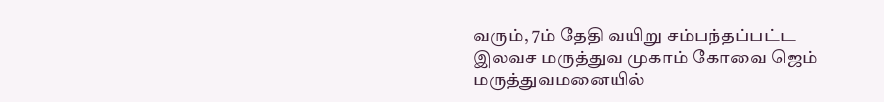வரும், 7ம் தேதி வயிறு சம்பந்தப்பட்ட இலவச மருத்துவ முகாம் கோவை ஜெம் மருத்துவமனையில்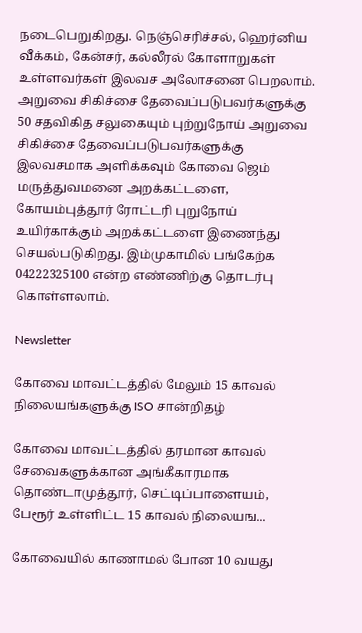நடைபெறுகிறது. நெஞ்செரிச்சல், ஹெர்னிய வீக்கம், கேன்சர், கல்லீரல் கோளாறுகள் உள்ளவர்கள் இலவச அலோசனை பெறலாம். அறுவை சிகிச்சை தேவைப்படுபவர்களுக்கு 50 சதவிகித சலுகையும் புற்றுநோய் அறுவை சிகிச்சை தேவைப்படுபவர்களுக்கு இலவசமாக அளிக்கவும் கோவை ஜெம் மருத்துவமனை அறக்கட்டளை, கோயம்புத்தூர் ரோட்டரி புறுநோய் உயிர்காக்கும் அறக்கட்டளை இணைந்து செயல்படுகிறது. இம்முகாமில் பங்கேற்க 04222325100 என்ற எண்ணிற்கு தொடர்பு கொள்ளலாம்.

Newsletter

கோவை மாவட்டத்தில் மேலும் 15 காவல் நிலையங்களுக்கு ISO சான்றிதழ்

கோவை மாவட்டத்தில் தரமான காவல் சேவைகளுக்கான அங்கீகாரமாக தொண்டாமுத்தூர், செட்டிப்பாளையம், பேரூர் உள்ளிட்ட 15 காவல் நிலையங...

கோவையில் காணாமல் போன 10 வயது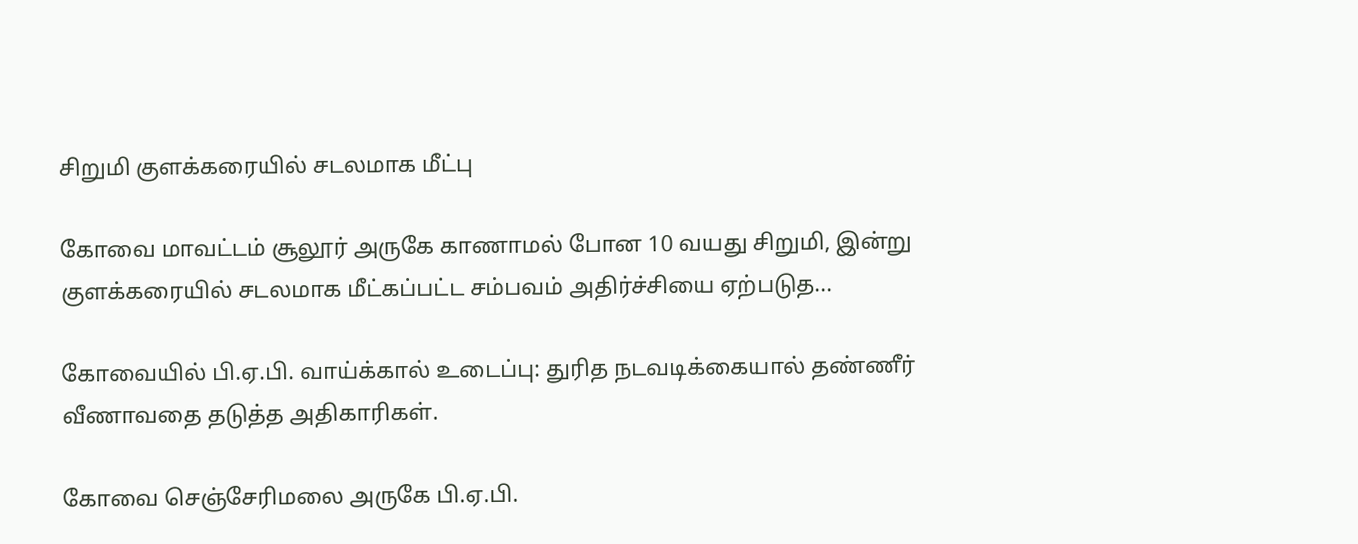சிறுமி குளக்கரையில் சடலமாக மீட்பு

கோவை மாவட்டம் சூலூர் அருகே காணாமல் போன 10 வயது சிறுமி, இன்று குளக்கரையில் சடலமாக மீட்கப்பட்ட சம்பவம் அதிர்ச்சியை ஏற்படுத...

கோவையில் பி.ஏ.பி. வாய்க்கால் உடைப்பு: துரித நடவடிக்கையால் தண்ணீர் வீணாவதை தடுத்த அதிகாரிகள்.

கோவை செஞ்சேரிமலை அருகே பி.ஏ.பி.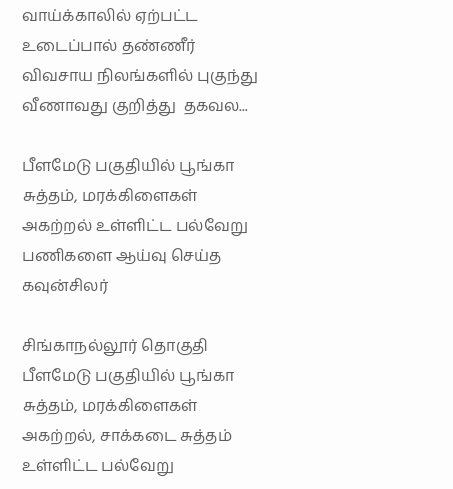வாய்க்காலில் ஏற்பட்ட உடைப்பால் தண்ணீர் விவசாய நிலங்களில் புகுந்து வீணாவது குறித்து  தகவல...

பீளமேடு பகுதியில் பூங்கா சுத்தம், மரக்கிளைகள் அகற்றல் உள்ளிட்ட பல்வேறு பணிகளை ஆய்வு செய்த கவுன்சிலர்

சிங்காநல்லூர் தொகுதி பீளமேடு பகுதியில் பூங்கா சுத்தம், மரக்கிளைகள் அகற்றல், சாக்கடை சுத்தம் உள்ளிட்ட பல்வேறு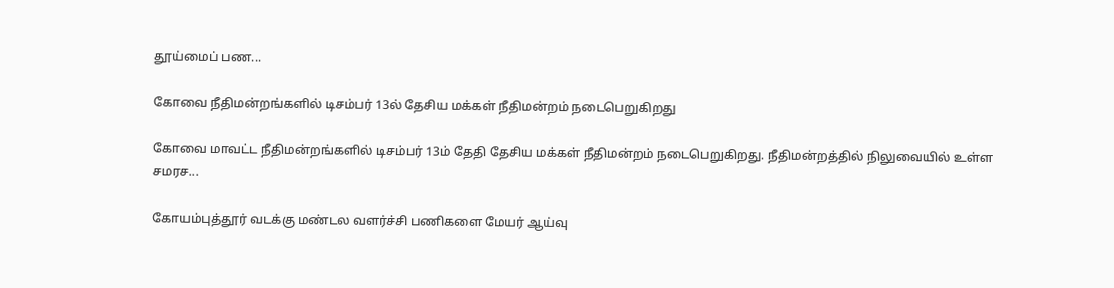தூய்மைப் பண...

கோவை நீதிமன்றங்களில் டிசம்பர் 13ல் தேசிய மக்கள் நீதிமன்றம் நடைபெறுகிறது

கோவை மாவட்ட நீதிமன்றங்களில் டிசம்பர் 13ம் தேதி தேசிய மக்கள் நீதிமன்றம் நடைபெறுகிறது. நீதிமன்றத்தில் நிலுவையில் உள்ள சமரச...

கோயம்புத்தூர் வடக்கு மண்டல வளர்ச்சி பணிகளை மேயர் ஆய்வு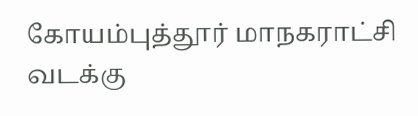கோயம்புத்தூர் மாநகராட்சி வடக்கு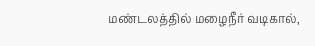மண்டலத்தில் மழைநீர் வடிகால்,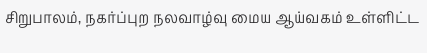சிறுபாலம், நகர்ப்புற நலவாழ்வு மைய ஆய்வகம் உள்ளிட்ட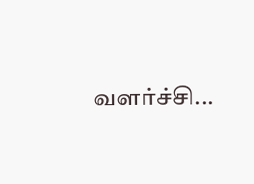வளர்ச்சி...